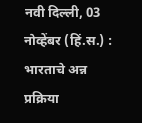नवी दिल्ली, 03 नोव्हेंबर (हिं.स.) : भारताचे अन्न प्रक्रिया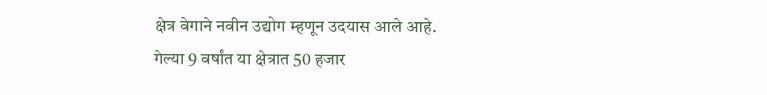क्षेत्र वेगाने नवीन उद्योग म्हणून उदयास आले आहे. गेल्या 9 वर्षांत या क्षेत्रात 50 हजार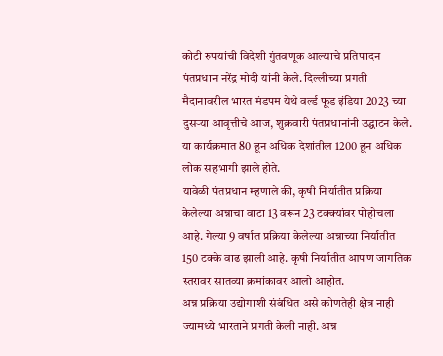कोटी रुपयांची विदेशी गुंतवणूक आल्याचे प्रतिपादन पंतप्रधान नरेंद्र मोदी यांनी केले. दिल्लीच्या प्रगती मैदानावरील भारत मंडपम येथे वर्ल्ड फूड इंडिया 2023 च्या दुसऱ्या आवृत्तीचे आज, शुक्रवारी पंतप्रधानांनी उद्घाटन केले. या कार्यक्रमात 80 हून अधिक देशांतील 1200 हून अधिक लोक सहभागी झाले होते.
यावेळी पंतप्रधान म्हणाले की, कृषी निर्यातीत प्रक्रिया केलेल्या अन्नाचा वाटा 13 वरून 23 टक्क्यांवर पोहोचला आहे. गेल्या 9 वर्षात प्रक्रिया केलेल्या अन्नाच्या निर्यातीत 150 टक्के वाढ झाली आहे. कृषी निर्यातीत आपण जागतिक स्तरावर सातव्या क्रमांकावर आलो आहोत.
अन्न प्रक्रिया उद्योगाशी संबंधित असे कोणतेही क्षेत्र नाही ज्यामध्ये भारताने प्रगती केली नाही. अन्न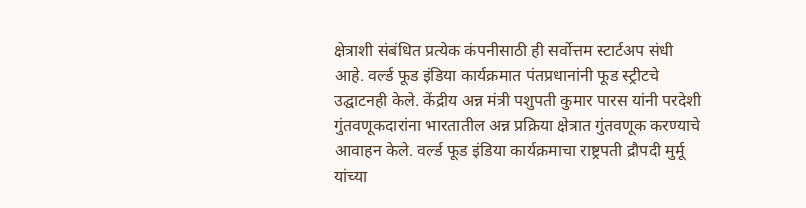क्षेत्राशी संबंधित प्रत्येक कंपनीसाठी ही सर्वोत्तम स्टार्टअप संधी आहे. वर्ल्ड फूड इंडिया कार्यक्रमात पंतप्रधानांनी फूड स्ट्रीटचे उद्घाटनही केले. केंद्रीय अन्न मंत्री पशुपती कुमार पारस यांनी परदेशी गुंतवणूकदारांना भारतातील अन्न प्रक्रिया क्षेत्रात गुंतवणूक करण्याचे आवाहन केले. वर्ल्ड फूड इंडिया कार्यक्रमाचा राष्ट्रपती द्रौपदी मुर्मू यांच्या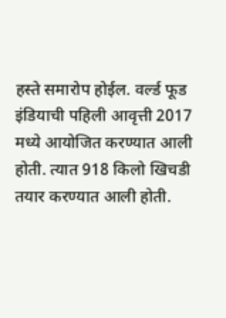हस्ते समारोप होईल. वर्ल्ड फूड इंडियाची पहिली आवृत्ती 2017 मध्ये आयोजित करण्यात आली होती. त्यात 918 किलो खिचडी तयार करण्यात आली होती.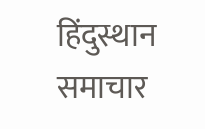हिंदुस्थान समाचार